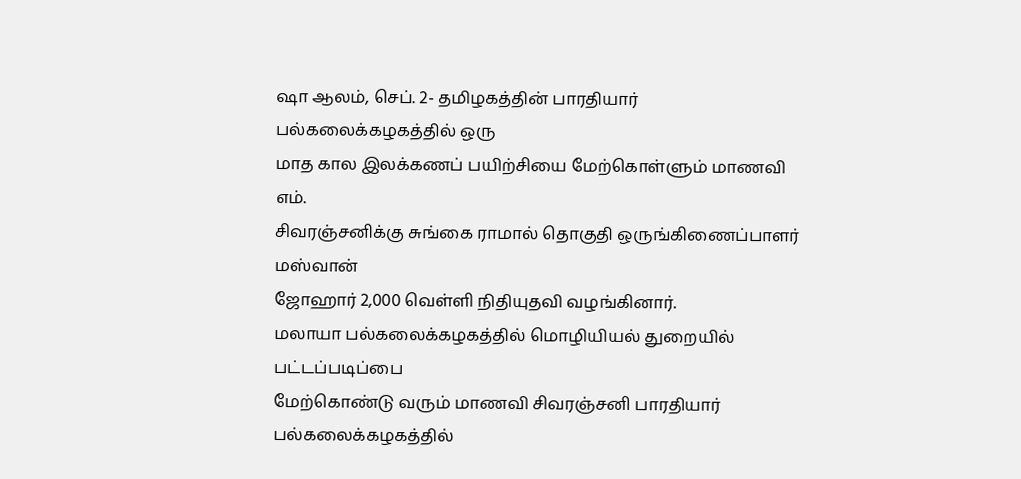ஷா ஆலம், செப். 2- தமிழகத்தின் பாரதியார் பல்கலைக்கழகத்தில் ஒரு
மாத கால இலக்கணப் பயிற்சியை மேற்கொள்ளும் மாணவி எம்.
சிவரஞ்சனிக்கு சுங்கை ராமால் தொகுதி ஒருங்கிணைப்பாளர் மஸ்வான்
ஜோஹார் 2,000 வெள்ளி நிதியுதவி வழங்கினார்.
மலாயா பல்கலைக்கழகத்தில் மொழியியல் துறையில் பட்டப்படிப்பை
மேற்கொண்டு வரும் மாணவி சிவரஞ்சனி பாரதியார் பல்கலைக்கழகத்தில்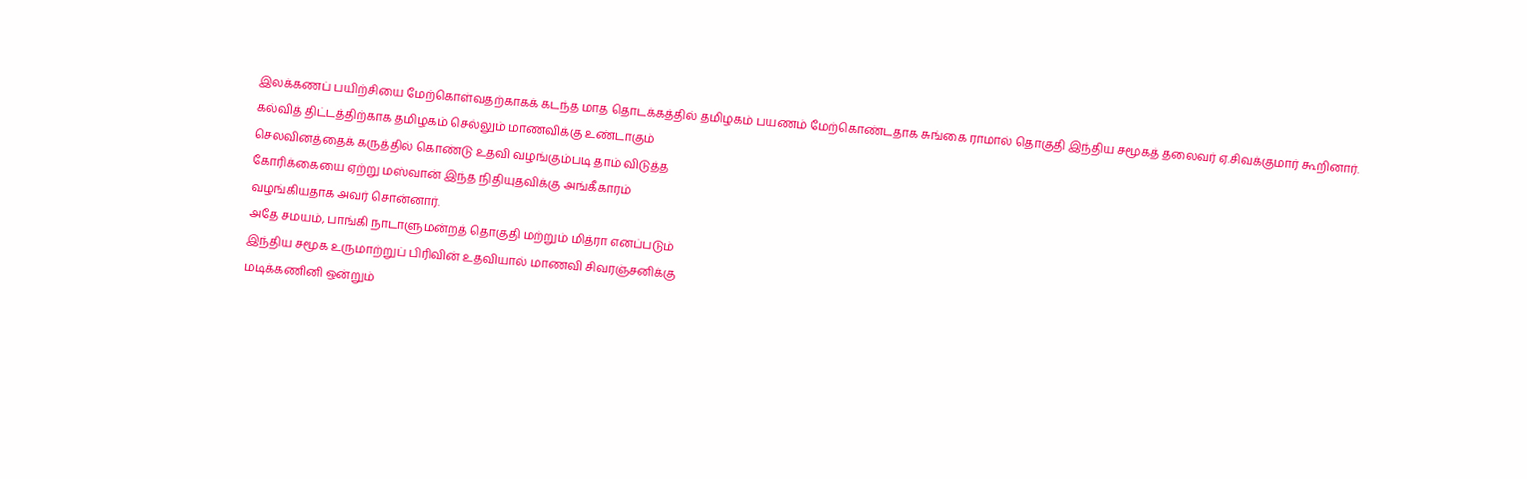இலக்கணப் பயிற்சியை மேற்கொள்வதற்காகக் கடந்த மாத தொடக்கத்தில் தமிழகம் பயணம் மேற்கொண்டதாக சுங்கை ராமால் தொகுதி இந்திய சமூகத் தலைவர் ஏ.சிவக்குமார் கூறினார்.
கல்வித் திட்டத்திற்காக தமிழகம் செல்லும் மாணவிக்கு உண்டாகும்
செலவினத்தைக் கருத்தில் கொண்டு உதவி வழங்கும்படி தாம் விடுத்த
கோரிக்கையை ஏற்று மஸ்வான் இந்த நிதியுதவிக்கு அங்கீகாரம்
வழங்கியதாக அவர் சொன்னார்.
அதே சமயம், பாங்கி நாடாளுமன்றத் தொகுதி மற்றும் மித்ரா எனப்படும்
இந்திய சமூக உருமாற்றுப் பிரிவின் உதவியால் மாணவி சிவரஞ்சனிக்கு
மடிக்கணினி ஒன்றும்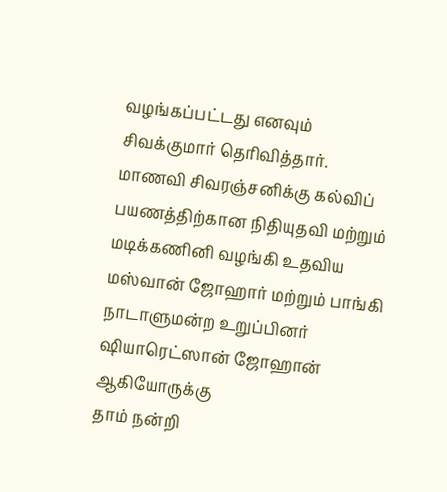வழங்கப்பட்டது எனவும் சிவக்குமார் தெரிவித்தார்.
மாணவி சிவரஞ்சனிக்கு கல்விப் பயணத்திற்கான நிதியுதவி மற்றும்
மடிக்கணினி வழங்கி உதவிய மஸ்வான் ஜோஹார் மற்றும் பாங்கி
நாடாளுமன்ற உறுப்பினர் ஷியாரெட்ஸான் ஜோஹான் ஆகியோருக்கு
தாம் நன்றி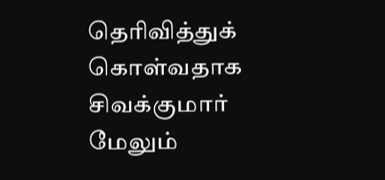தெரிவித்துக் கொள்வதாக சிவக்குமார் மேலும்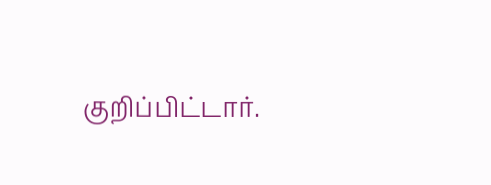குறிப்பிட்டார்.